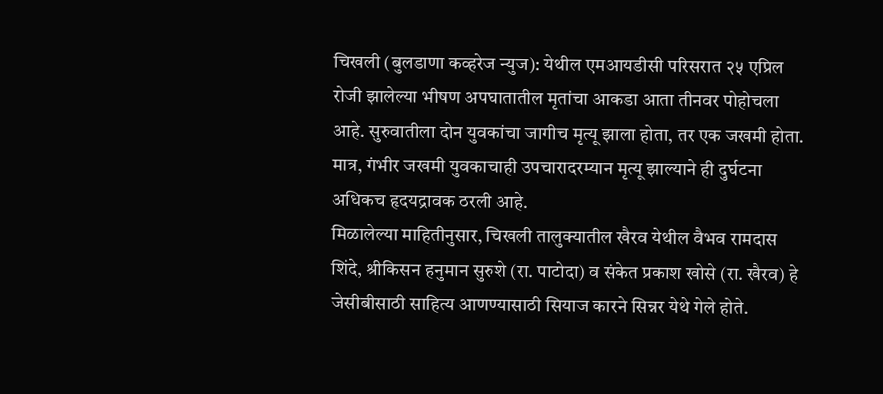चिखली (बुलडाणा कव्हरेज न्युज): येथील एमआयडीसी परिसरात २५ एप्रिल रोजी झालेल्या भीषण अपघातातील मृतांचा आकडा आता तीनवर पोहोचला आहे. सुरुवातीला दोन युवकांचा जागीच मृत्यू झाला होता, तर एक जखमी होता. मात्र, गंभीर जखमी युवकाचाही उपचारादरम्यान मृत्यू झाल्याने ही दुर्घटना अधिकच हृदयद्रावक ठरली आहे.
मिळालेल्या माहितीनुसार, चिखली तालुक्यातील खैरव येथील वैभव रामदास शिंदे, श्रीकिसन हनुमान सुरुशे (रा. पाटोदा) व संकेत प्रकाश खोसे (रा. खैरव) हे जेसीबीसाठी साहित्य आणण्यासाठी सियाज कारने सिन्नर येथे गेले होते.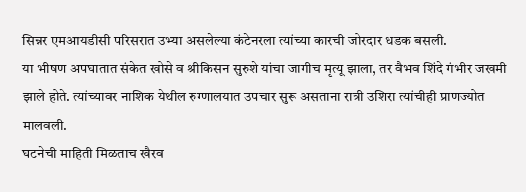सिन्नर एमआयडीसी परिसरात उभ्या असलेल्या कंटेनरला त्यांच्या कारची जोरदार धडक बसली.
या भीषण अपघातात संकेत खोसे व श्रीकिसन सुरुशे यांचा जागीच मृत्यू झाला, तर वैभव शिंदे गंभीर जखमी झाले होते. त्यांच्यावर नाशिक येथील रुग्णालयात उपचार सुरू असताना रात्री उशिरा त्यांचीही प्राणज्योत मालवली.
घटनेची माहिती मिळताच खैरव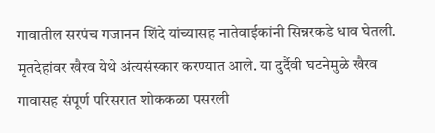गावातील सरपंच गजानन शिंदे यांच्यासह नातेवाईकांनी सिन्नरकडे धाव घेतली. मृतदेहांवर खैरव येथे अंत्यसंस्कार करण्यात आले. या दुर्दैवी घटनेमुळे खैरव गावासह संपूर्ण परिसरात शोककळा पसरली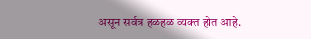असून सर्वत्र हळहळ व्यक्त होत आहे.